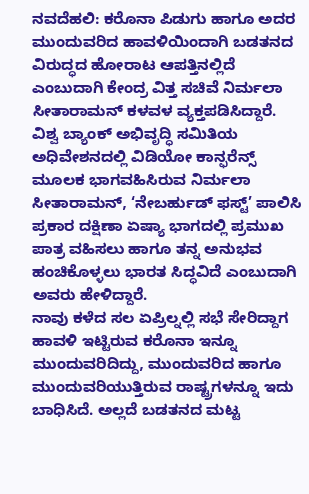ನವದೆಹಲಿ: ಕರೊನಾ ಪಿಡುಗು ಹಾಗೂ ಅದರ ಮುಂದುವರಿದ ಹಾವಳಿಯಿಂದಾಗಿ ಬಡತನದ ವಿರುದ್ಧದ ಹೋರಾಟ ಆಪತ್ತಿನಲ್ಲಿದೆ ಎಂಬುದಾಗಿ ಕೇಂದ್ರ ವಿತ್ತ ಸಚಿವೆ ನಿರ್ಮಲಾ ಸೀತಾರಾಮನ್ ಕಳವಳ ವ್ಯಕ್ತಪಡಿಸಿದ್ದಾರೆ.
ವಿಶ್ವ ಬ್ಯಾಂಕ್ ಅಭಿವೃದ್ಧಿ ಸಮಿತಿಯ ಅಧಿವೇಶನದಲ್ಲಿ ವಿಡಿಯೋ ಕಾನ್ಫರೆನ್ಸ್ ಮೂಲಕ ಭಾಗವಹಿಸಿರುವ ನಿರ್ಮಲಾ ಸೀತಾರಾಮನ್, ‘ನೇಬರ್ಹುಡ್ ಫಸ್ಟ್’ ಪಾಲಿಸಿ ಪ್ರಕಾರ ದಕ್ಷಿಣಾ ಏಷ್ಯಾ ಭಾಗದಲ್ಲಿ ಪ್ರಮುಖ ಪಾತ್ರ ವಹಿಸಲು ಹಾಗೂ ತನ್ನ ಅನುಭವ ಹಂಚಿಕೊಳ್ಳಲು ಭಾರತ ಸಿದ್ಧವಿದೆ ಎಂಬುದಾಗಿ ಅವರು ಹೇಳಿದ್ದಾರೆ.
ನಾವು ಕಳೆದ ಸಲ ಏಪ್ರಿಲ್ನಲ್ಲಿ ಸಭೆ ಸೇರಿದ್ದಾಗ ಹಾವಳಿ ಇಟ್ಟಿರುವ ಕರೊನಾ ಇನ್ನೂ ಮುಂದುವರಿದಿದ್ದು, ಮುಂದುವರಿದ ಹಾಗೂ ಮುಂದುವರಿಯುತ್ತಿರುವ ರಾಷ್ಟ್ರಗಳನ್ನೂ ಇದು ಬಾಧಿಸಿದೆ. ಅಲ್ಲದೆ ಬಡತನದ ಮಟ್ಟ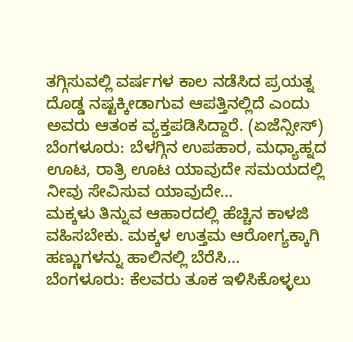ತಗ್ಗಿಸುವಲ್ಲಿ ವರ್ಷಗಳ ಕಾಲ ನಡೆಸಿದ ಪ್ರಯತ್ನ ದೊಡ್ಡ ನಷ್ಟಕ್ಕೀಡಾಗುವ ಆಪತ್ತಿನಲ್ಲಿದೆ ಎಂದು ಅವರು ಆತಂಕ ವ್ಯಕ್ತಪಡಿಸಿದ್ದಾರೆ. (ಏಜೆನ್ಸೀಸ್)
ಬೆಂಗಳೂರು: ಬೆಳಗ್ಗಿನ ಉಪಹಾರ, ಮಧ್ಯಾಹ್ನದ ಊಟ, ರಾತ್ರಿ ಊಟ ಯಾವುದೇ ಸಮಯದಲ್ಲಿ ನೀವು ಸೇವಿಸುವ ಯಾವುದೇ…
ಮಕ್ಕಳು ತಿನ್ನುವ ಆಹಾರದಲ್ಲಿ ಹೆಚ್ಚಿನ ಕಾಳಜಿ ವಹಿಸಬೇಕು. ಮಕ್ಕಳ ಉತ್ತಮ ಆರೋಗ್ಯಕ್ಕಾಗಿ ಹಣ್ಣುಗಳನ್ನು ಹಾಲಿನಲ್ಲಿ ಬೆರೆಸಿ…
ಬೆಂಗಳೂರು: ಕೆಲವರು ತೂಕ ಇಳಿಸಿಕೊಳ್ಳಲು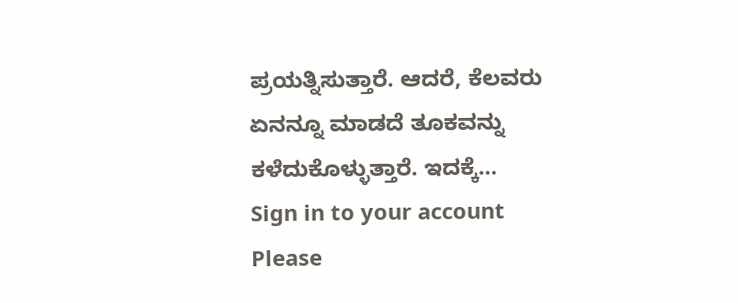ಪ್ರಯತ್ನಿಸುತ್ತಾರೆ. ಆದರೆ, ಕೆಲವರು ಏನನ್ನೂ ಮಾಡದೆ ತೂಕವನ್ನು ಕಳೆದುಕೊಳ್ಳುತ್ತಾರೆ. ಇದಕ್ಕೆ…
Sign in to your account
Please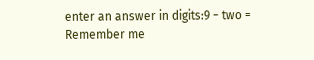enter an answer in digits:9 − two =
Remember me